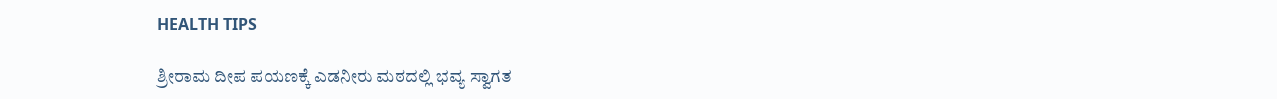HEALTH TIPS

ಶ್ರೀರಾಮ ದೀಪ ಪಯಣಕ್ಕೆ ಎಡನೀರು ಮಠದಲ್ಲಿ ಭವ್ಯ ಸ್ವಾಗತ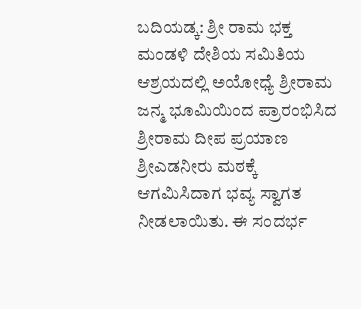ಬದಿಯಡ್ಕ: ಶ್ರೀ ರಾಮ ಭಕ್ತ ಮಂಡಳಿ ದೇಶಿಯ ಸಮಿತಿಯ ಆಶ್ರಯದಲ್ಲಿ ಅಯೋಧ್ಯೆ ಶ್ರೀರಾಮ ಜನ್ಮ ಭೂಮಿಯಿಂದ ಪ್ರಾರಂಭಿಸಿದ ಶ್ರೀರಾಮ ದೀಪ ಪ್ರಯಾಣ ಶ್ರೀಎಡನೀರು ಮಠಕ್ಕೆ ಆಗಮಿಸಿದಾಗ ಭವ್ಯ ಸ್ವಾಗತ ನೀಡಲಾಯಿತು. ಈ ಸಂದರ್ಭ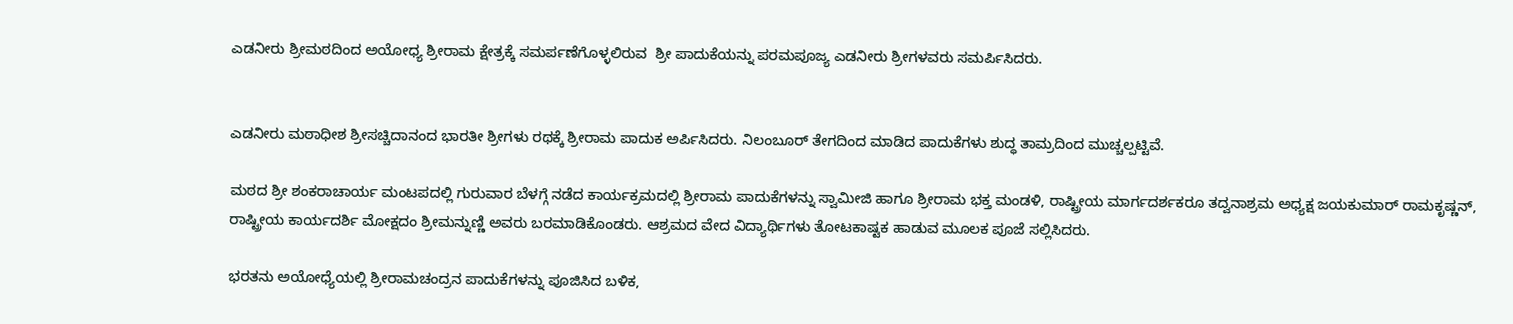ಎಡನೀರು ಶ್ರೀಮಠದಿಂದ ಅಯೋಧ್ಯ ಶ್ರೀರಾಮ ಕ್ಷೇತ್ರಕ್ಕೆ ಸಮರ್ಪಣೆಗೊಳ್ಳಲಿರುವ  ಶ್ರೀ ಪಾದುಕೆಯನ್ನು ಪರಮಪೂಜ್ಯ ಎಡನೀರು ಶ್ರೀಗಳವರು ಸಮರ್ಪಿಸಿದರು.


ಎಡನೀರು ಮಠಾಧೀಶ ಶ್ರೀಸಚ್ಚಿದಾನಂದ ಭಾರತೀ ಶ್ರೀಗಳು ರಥಕ್ಕೆ ಶ್ರೀರಾಮ ಪಾದುಕ ಅರ್ಪಿಸಿದರು. ನಿಲಂಬೂರ್ ತೇಗದಿಂದ ಮಾಡಿದ ಪಾದುಕೆಗಳು ಶುದ್ಧ ತಾಮ್ರದಿಂದ ಮುಚ್ಚಲ್ಪಟ್ಟಿವೆ.

ಮಠದ ಶ್ರೀ ಶಂಕರಾಚಾರ್ಯ ಮಂಟಪದಲ್ಲಿ ಗುರುವಾರ ಬೆಳಗ್ಗೆ ನಡೆದ ಕಾರ್ಯಕ್ರಮದಲ್ಲಿ ಶ್ರೀರಾಮ ಪಾದುಕೆಗಳನ್ನು ಸ್ವಾಮೀಜಿ ಹಾಗೂ ಶ್ರೀರಾಮ ಭಕ್ತ ಮಂಡಳಿ, ರಾಷ್ಟ್ರೀಯ ಮಾರ್ಗದರ್ಶಕರೂ ತದ್ವನಾಶ್ರಮ ಅಧ್ಯಕ್ಷ ಜಯಕುಮಾರ್ ರಾಮಕೃಷ್ಣನ್, ರಾಷ್ಟ್ರೀಯ ಕಾರ್ಯದರ್ಶಿ ಮೋಕ್ಷದಂ ಶ್ರೀಮನ್ನುಣ್ಣಿ ಅವರು ಬರಮಾಡಿಕೊಂಡರು. ಆಶ್ರಮದ ವೇದ ವಿದ್ಯಾರ್ಥಿಗಳು ತೋಟಕಾಷ್ಟಕ ಹಾಡುವ ಮೂಲಕ ಪೂಜೆ ಸಲ್ಲಿಸಿದರು.

ಭರತನು ಅಯೋಧ್ಯೆಯಲ್ಲಿ ಶ್ರೀರಾಮಚಂದ್ರನ ಪಾದುಕೆಗಳನ್ನು ಪೂಜಿಸಿದ ಬಳಿಕ,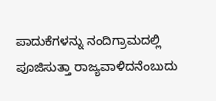ಪಾದುಕೆಗಳನ್ನು ನಂದಿಗ್ರಾಮದಲ್ಲಿ ಪೂಜಿಸುತ್ತಾ ರಾಜ್ಯವಾಳಿದನೆಂಬುದು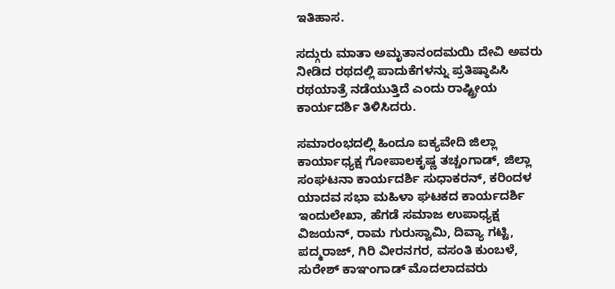ಇತಿಹಾಸ.

ಸದ್ಗುರು ಮಾತಾ ಅಮೃತಾನಂದಮಯಿ ದೇವಿ ಅವರು ನೀಡಿದ ರಥದಲ್ಲಿ ಪಾದುಕೆಗಳನ್ನು ಪ್ರತಿಷ್ಠಾಪಿಸಿ ರಥಯಾತ್ರೆ ನಡೆಯುತ್ತಿದೆ ಎಂದು ರಾಷ್ಟ್ರೀಯ ಕಾರ್ಯದರ್ಶಿ ತಿಳಿಸಿದರು.

ಸಮಾರಂಭದಲ್ಲಿ ಹಿಂದೂ ಐಕ್ಯವೇದಿ ಜಿಲ್ಲಾ ಕಾರ್ಯಾಧ್ಯಕ್ಷ ಗೋಪಾಲಕೃಷ್ಣ ತಚ್ಚಂಗಾಡ್, ಜಿಲ್ಲಾ ಸಂಘಟನಾ ಕಾರ್ಯದರ್ಶಿ ಸುಧಾಕರನ್, ಕರಿಂದಳ ಯಾದವ ಸಭಾ ಮಹಿಳಾ ಘಟಕದ ಕಾರ್ಯದರ್ಶಿ ಇಂದುಲೇಖಾ, ಹೆಗಡೆ ಸಮಾಜ ಉಪಾಧ್ಯಕ್ಷ ವಿಜಯನ್, ರಾಮ ಗುರುಸ್ವಾಮಿ, ದಿವ್ಯಾ ಗಟ್ಟಿ, ಪದ್ಮರಾಜ್, ಗಿರಿ ವೀರನಗರ, ವಸಂತಿ ಕುಂಬಳೆ, ಸುರೇಶ್ ಕಾಞಂಗಾಡ್ ಮೊದಲಾದವರು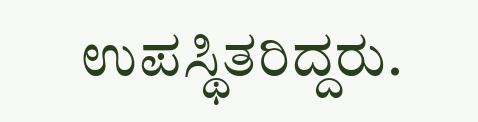ಉಪಸ್ಥಿತರಿದ್ದರು.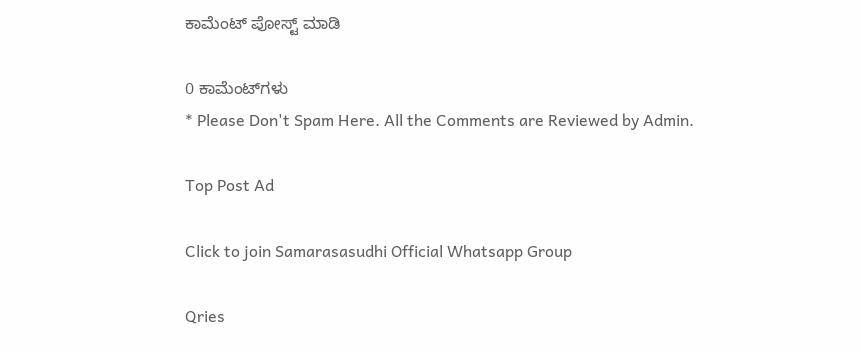ಕಾಮೆಂಟ್‌‌ ಪೋಸ್ಟ್‌ ಮಾಡಿ

0 ಕಾಮೆಂಟ್‌ಗಳು
* Please Don't Spam Here. All the Comments are Reviewed by Admin.

Top Post Ad

Click to join Samarasasudhi Official Whatsapp Group

Qries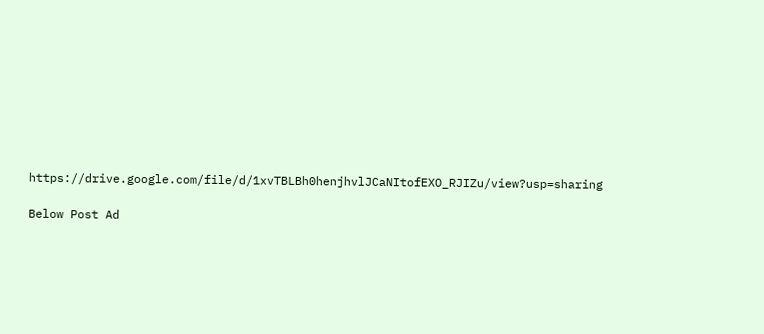https://drive.google.com/file/d/1xvTBLBh0henjhvlJCaNItofEXO_RJIZu/view?usp=sharing

Below Post Ad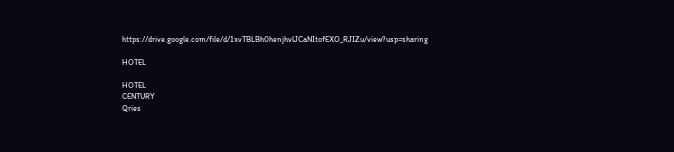https://drive.google.com/file/d/1xvTBLBh0henjhvlJCaNItofEXO_RJIZu/view?usp=sharing

HOTEL

HOTEL
CENTURY
Qries